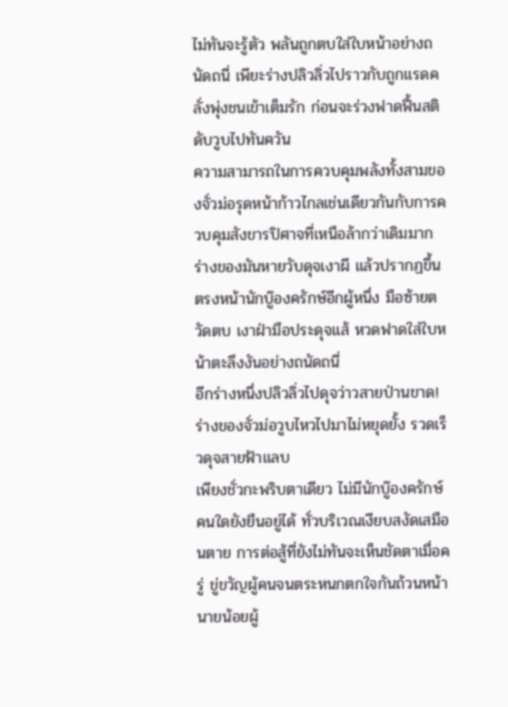ไม่ทันจะรู้ตัว พลันถูกตบใส่ใบหน้าอย่างถนัดถนี่ เพียะร่างปลิวลิ่วไปราวกับถูกแรดคลั่งพุ่งชนเข้าเต็มรัก ก่อนจะร่วงฟาดฟื้นสติดับวูบไปทันควัน
ความสามารถในการควบคุมพลังทั้งสามของจั่วม่อรุดหน้าก้าวไกลเช่นเดียวกันกับการควบคุมสังขารปิศาจที่เหนือล้ากว่าเดิมมาก
ร่างของมันหายวับดุจเงาผี แล้วปรากฏขึ้นตรงหน้านักบู๊องครักษ์อีกผู้หนึ่ง มือซ้ายตวัดตบ เงาฝ่ามือประดุจแส้ หวดฟาดใส่ใบหน้าตะลึงงันอย่างถนัดถนี่
อีกร่างหนึ่งปลิวลิ่วไปดุจว่าวสายป่านขาด!
ร่างของจั่วม่อวูบไหวไปมาไม่หยุดยั้ง รวดเร็วดุจสายฟ้าแลบ
เพียงชั่วกะพริบตาเดียว ไม่มีนักบู๊องครักษ์คนใดยังยืนอยู่ได้ ทั่วบริเวณเงียบสงัดเสมือนตาย การต่อสู้ที่ยังไม่ทันจะเห็นชัดตาเมื่อครู่ ขู่ขวัญผู้คนจนตระหนกตกใจกันถ้วนหน้า
นายน้อยผู้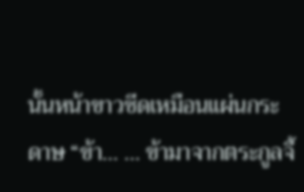นั้นหน้าขาวซีดเหมือนแผ่นกระดาษ “ข้า… … ข้ามาจากตระกูลจี้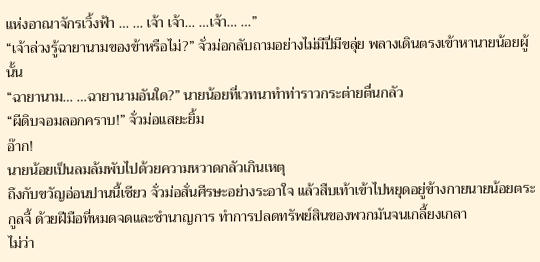แห่งอาณาจักรเวิ้งฟ้า … … เจ้า เจ้า… …เจ้า… …”
“เจ้าล่วงรู้ฉายานามของข้าหรือไม่?” จั่วม่อกลับถามอย่างไม่มีปี่มีขลุ่ย พลางเดินตรงเข้าหานายน้อยผู้นั้น
“ฉายานาม… …ฉายานามอันใด?” นายน้อยที่เวทนาทำท่าราวกระต่ายตื่นกลัว
“ผีดิบจอมลอกคราบ!” จั่วม่อแสยะยิ้ม
อ๊าก!
นายน้อยเป็นลมล้มพับไปด้วยความหวาดกลัวเกินเหตุ
ถึงกับขวัญอ่อนปานนี้เชียว จั่วม่อสั่นศีรษะอย่างระอาใจ แล้วสืบเท้าเข้าไปหยุดอยู่ข้างกายนายน้อยตระกูลจี้ ด้วยฝีมือที่หมดจดและชำนาญการ ทำการปลดทรัพย์สินของพวกมันจนเกลี้ยงเกลา
ไม่ว่า